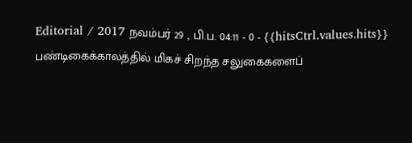Editorial / 2017 நவம்பர் 29 , பி.ப. 04:11 - 0 - {{hitsCtrl.values.hits}}
பண்டிகைக்காலத்தில் மிகச் சிறந்த சலுகைகளைப்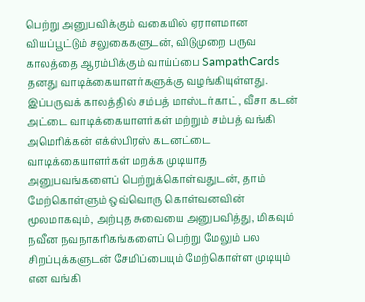பெற்று அனுபவிக்கும் வகையில் ஏராளமான வியப்பூட்டும் சலுகைகளுடன், விடுமுறை பருவ காலத்தை ஆரம்பிக்கும் வாய்ப்பை SampathCards தனது வாடிக்கையாளர்களுக்கு வழங்கியுள்ளது. இப்பருவக் காலத்தில் சம்பத் மாஸ்டர்காட், வீசா கடன் அட்டை வாடிக்கையாளர்கள் மற்றும் சம்பத் வங்கி அமெரிக்கன் எக்ஸ்பிரஸ் கடனட்டை வாடிக்கையாளர்கள் மறக்க முடியாத அனுபவங்களைப் பெற்றுக்கொள்வதுடன், தாம் மேற்கொள்ளும் ஒவ்வொரு கொள்வனவின் மூலமாகவும், அற்புத சுவையை அனுபவித்து, மிகவும் நவீன நவநாகரிகங்களைப் பெற்று மேலும் பல சிறப்புக்களுடன் சேமிப்பையும் மேற்கொள்ள முடியும் என வங்கி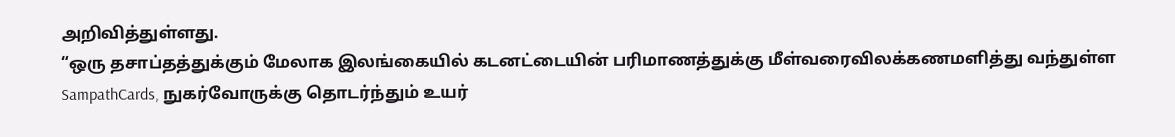அறிவித்துள்ளது.
“ஒரு தசாப்தத்துக்கும் மேலாக இலங்கையில் கடனட்டையின் பரிமாணத்துக்கு மீள்வரைவிலக்கணமளித்து வந்துள்ள SampathCards, நுகர்வோருக்கு தொடர்ந்தும் உயர்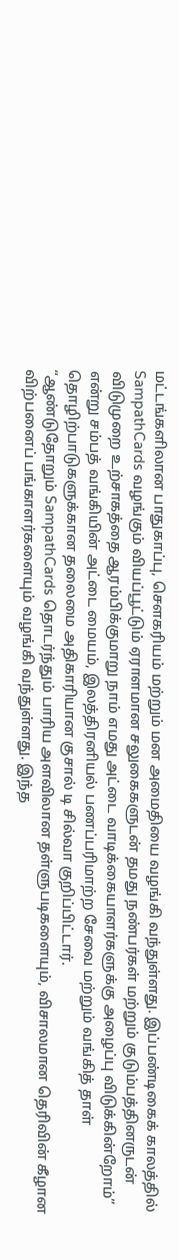மட்டங்களிலான பாதுகாப்பு, சௌகரியம் மற்றும் மன அமைதியை வழங்கி வந்துள்ளது. இப்பண்டிகைக் காலத்தில் SampathCards வழங்கும் வியப்பூட்டும் ஏராளமான சலுகைகளுடன் தமது நண்பர்கள் மற்றும் குடும்பத்தினருடன் விடுமுறை உற்சாகத்தை ஆரம்பிக்குமாறு நாம் எமது அட்டை வாடிக்கையாளர்களுக்கு அழைப்பு விடுக்கின்றோம்” என்று சம்பத் வங்கியின் அட்டை மையம், இலத்திரனியல் பணப்பரிமாற்ற சேவை மற்றும் வங்கித் தாள் தொழிற்பாடுகளுக்கான தலைமை அதிகாரியான குசால் டி சில்வா குறிப்பிட்டார்.
“ஆண்டுதோறும் SampathCards தொடர்ந்தும் பாரிய அளவிலான தள்ளுபடிகளையும், விசாலமான தெரிவின் கீழான விற்பனைப் பங்காளர்களையும் வழங்கி வந்துள்ளது. இந்த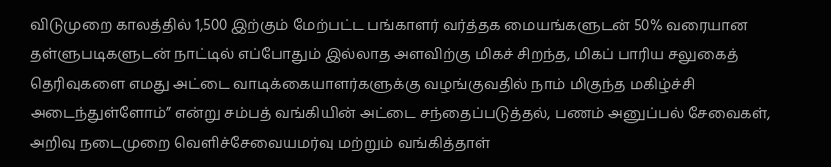விடுமுறை காலத்தில் 1,500 இற்கும் மேற்பட்ட பங்காளர் வர்த்தக மையங்களுடன் 50% வரையான தள்ளுபடிகளுடன் நாட்டில் எப்போதும் இல்லாத அளவிற்கு மிகச் சிறந்த, மிகப் பாரிய சலுகைத் தெரிவுகளை எமது அட்டை வாடிக்கையாளர்களுக்கு வழங்குவதில் நாம் மிகுந்த மகிழ்ச்சி அடைந்துள்ளோம்” என்று சம்பத் வங்கியின் அட்டை சந்தைப்படுத்தல், பணம் அனுப்பல் சேவைகள், அறிவு நடைமுறை வெளிச்சேவையமர்வு மற்றும் வங்கித்தாள்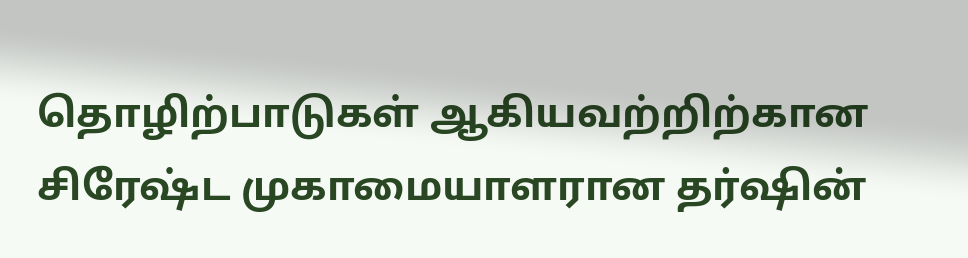தொழிற்பாடுகள் ஆகியவற்றிற்கான சிரேஷ்ட முகாமையாளரான தர்ஷின்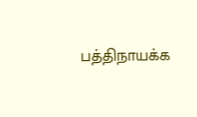பத்திநாயக்க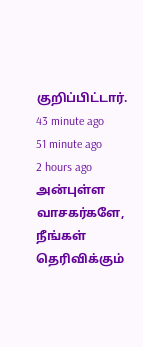குறிப்பிட்டார்.
43 minute ago
51 minute ago
2 hours ago
அன்புள்ள வாசகர்களே,
நீங்கள் தெரிவிக்கும்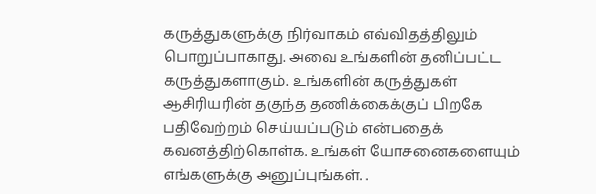கருத்துகளுக்கு நிர்வாகம் எவ்விதத்திலும் பொறுப்பாகாது. அவை உங்களின் தனிப்பட்ட கருத்துகளாகும். உங்களின் கருத்துகள் ஆசிரியரின் தகுந்த தணிக்கைக்குப் பிறகே பதிவேற்றம் செய்யப்படும் என்பதைக் கவனத்திற்கொள்க. உங்கள் யோசனைகளையும் எங்களுக்கு அனுப்புங்கள். .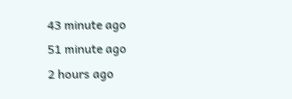43 minute ago
51 minute ago
2 hours ago